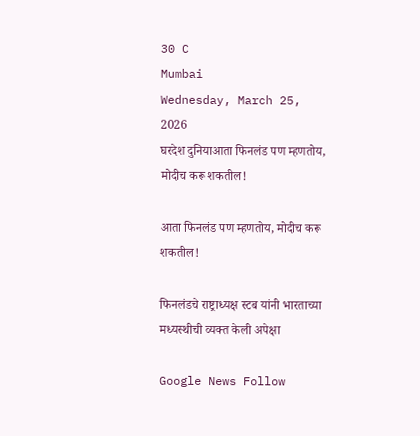30 C
Mumbai
Wednesday, March 25, 2026
घरदेश दुनियाआता फिनलंड पण म्हणतोय, मोदीच करू शकतील!

आता फिनलंड पण म्हणतोय, मोदीच करू शकतील!

फिनलंडचे राष्ट्राध्यक्ष स्टब यांनी भारताच्या मध्यस्थीची व्यक्त केली अपेक्षा

Google News Follow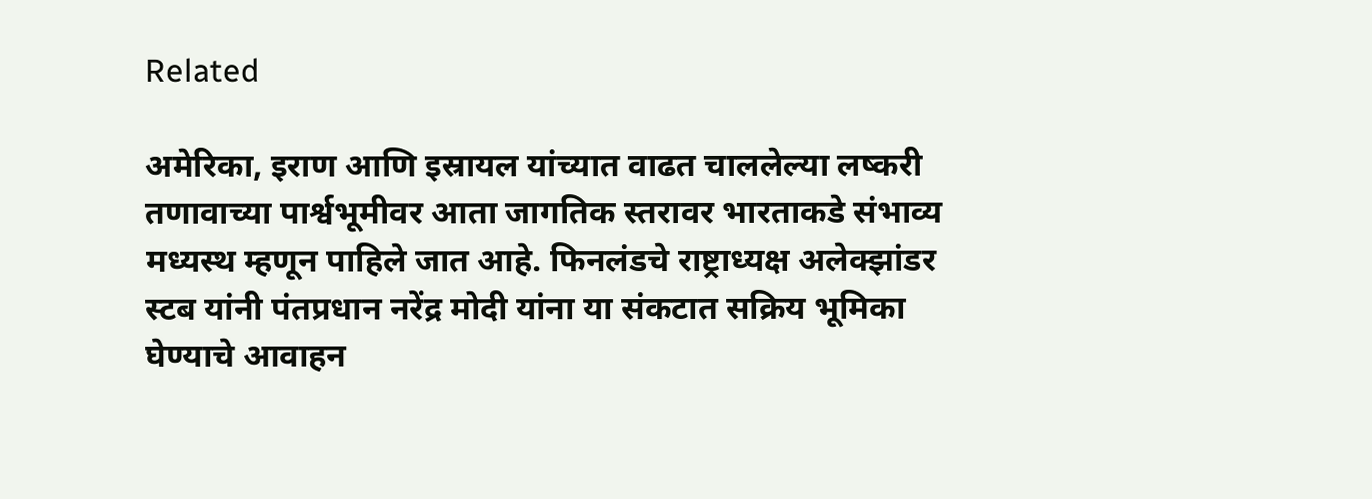Related

अमेरिका, इराण आणि इस्रायल यांच्यात वाढत चाललेल्या लष्करी तणावाच्या पार्श्वभूमीवर आता जागतिक स्तरावर भारताकडे संभाव्य मध्यस्थ म्हणून पाहिले जात आहे. फिनलंडचे राष्ट्राध्यक्ष अलेक्झांडर स्टब यांनी पंतप्रधान नरेंद्र मोदी यांना या संकटात सक्रिय भूमिका घेण्याचे आवाहन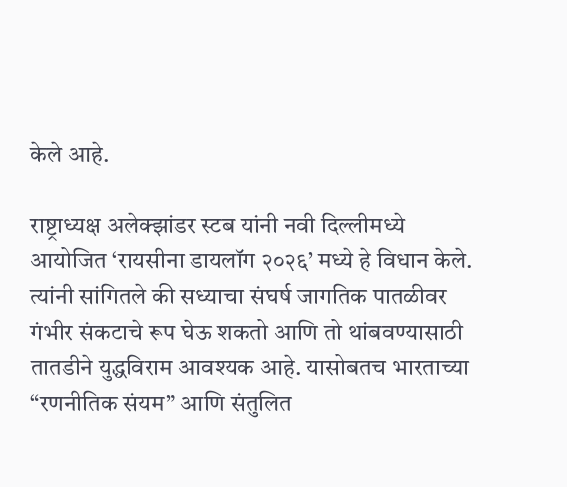केले आहे.

राष्ट्राध्यक्ष अलेक्झांडर स्टब यांनी नवी दिल्लीमध्ये आयोजित ‘रायसीना डायलॉग २०२६’ मध्ये हे विधान केले. त्यांनी सांगितले की सध्याचा संघर्ष जागतिक पातळीवर गंभीर संकटाचे रूप घेऊ शकतो आणि तो थांबवण्यासाठी तातडीने युद्धविराम आवश्यक आहे. यासोबतच भारताच्या “रणनीतिक संयम” आणि संतुलित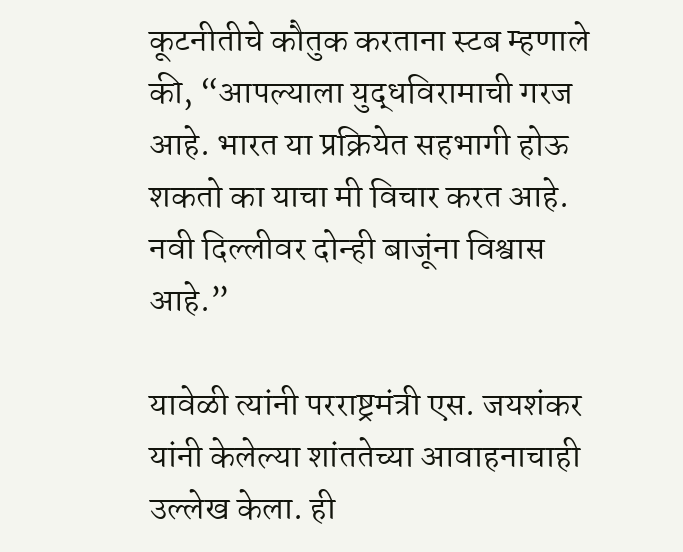कूटनीतीचे कौतुक करताना स्टब म्हणाले की, “आपल्याला युद्धविरामाची गरज आहे. भारत या प्रक्रियेत सहभागी होऊ शकतो का याचा मी विचार करत आहे. नवी दिल्लीवर दोन्ही बाजूंना विश्वास आहे.”

यावेळी त्यांनी परराष्ट्रमंत्री एस. जयशंकर यांनी केलेल्या शांततेच्या आवाहनाचाही उल्लेख केला. ही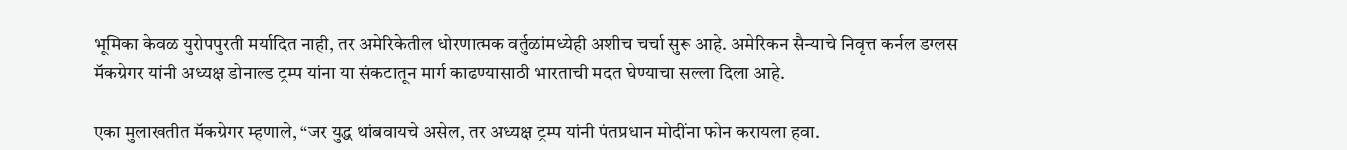भूमिका केवळ युरोपपुरती मर्यादित नाही, तर अमेरिकेतील धोरणात्मक वर्तुळांमध्येही अशीच चर्चा सुरू आहे. अमेरिकन सैन्याचे निवृत्त कर्नल डग्लस मॅकग्रेगर यांनी अध्यक्ष डोनाल्ड ट्रम्प यांना या संकटातून मार्ग काढण्यासाठी भारताची मदत घेण्याचा सल्ला दिला आहे.

एका मुलाखतीत मॅकग्रेगर म्हणाले, “जर युद्ध थांबवायचे असेल, तर अध्यक्ष ट्रम्प यांनी पंतप्रधान मोदींना फोन करायला हवा.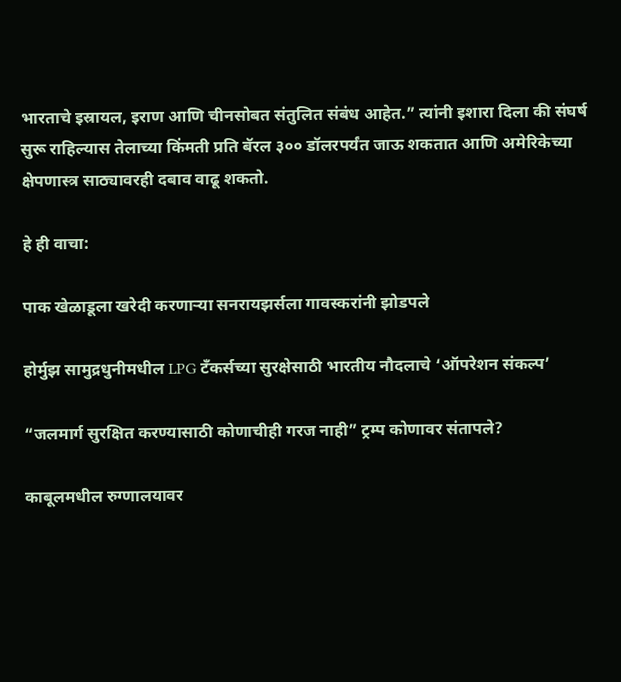भारताचे इस्रायल, इराण आणि चीनसोबत संतुलित संबंध आहेत.” त्यांनी इशारा दिला की संघर्ष सुरू राहिल्यास तेलाच्या किंमती प्रति बॅरल ३०० डॉलरपर्यंत जाऊ शकतात आणि अमेरिकेच्या क्षेपणास्त्र साठ्यावरही दबाव वाढू शकतो.

हे ही वाचा:

पाक खेळाडूला खरेदी करणाऱ्या सनरायझर्सला गावस्करांनी झोडपले

होर्मुझ सामुद्रधुनीमधील LPG टँकर्सच्या सुरक्षेसाठी भारतीय नौदलाचे ‘ऑपरेशन संकल्प’

“जलमार्ग सुरक्षित करण्यासाठी कोणाचीही गरज नाही” ट्रम्प कोणावर संतापले?

काबूलमधील रुग्णालयावर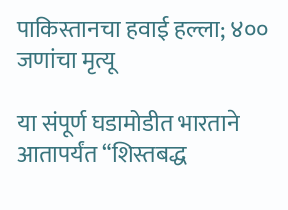पाकिस्तानचा हवाई हल्ला; ४०० जणांचा मृत्यू

या संपूर्ण घडामोडीत भारताने आतापर्यंत “शिस्तबद्ध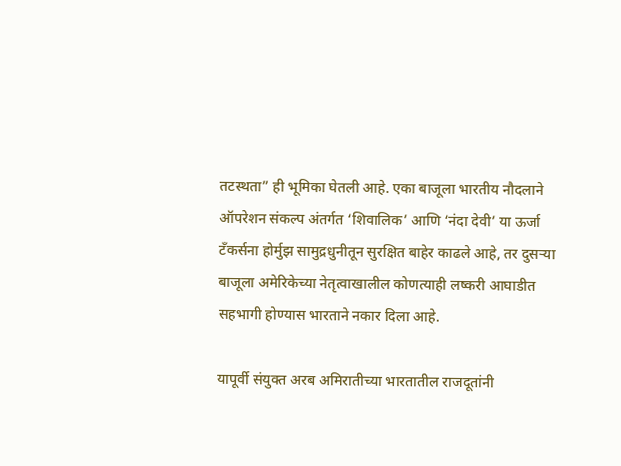तटस्थता” ही भूमिका घेतली आहे. एका बाजूला भारतीय नौदलाने ऑपरेशन संकल्प अंतर्गत ‘शिवालिक’ आणि ‘नंदा देवी’ या ऊर्जा टँकर्सना होर्मुझ सामुद्रधुनीतून सुरक्षित बाहेर काढले आहे, तर दुसऱ्या बाजूला अमेरिकेच्या नेतृत्वाखालील कोणत्याही लष्करी आघाडीत सहभागी होण्यास भारताने नकार दिला आहे.

यापूर्वी संयुक्त अरब अमिरातीच्या भारतातील राजदूतांनी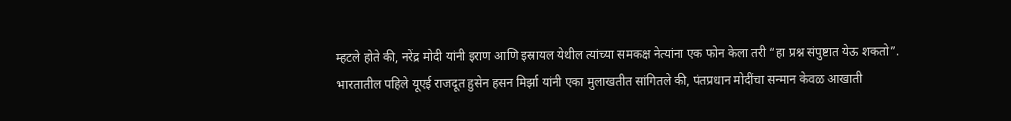म्हटले होते की, नरेंद्र मोदी यांनी इराण आणि इस्रायल येथील त्यांच्या समकक्ष नेत्यांना एक फोन केला तरी “हा प्रश्न संपुष्टात येऊ शकतो”. भारतातील पहिले यूएई राजदूत हुसेन हसन मिर्झा यांनी एका मुलाखतीत सांगितले की, पंतप्रधान मोदींचा सन्मान केवळ आखाती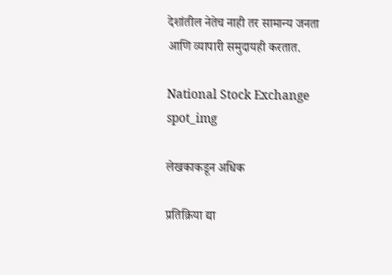देशांतील नेतेच नाही तर सामान्य जनता आणि व्यापारी समुदायही करतात.

National Stock Exchange
spot_img

लेखकाकडून अधिक

प्रतिक्रिया द्या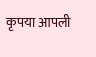कृपया आपली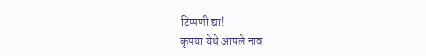टिप्पणी द्या!
कृपया येथे आपले नाव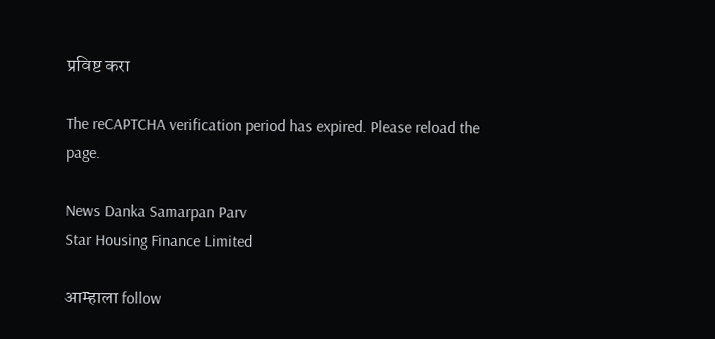प्रविष्ट करा

The reCAPTCHA verification period has expired. Please reload the page.

News Danka Samarpan Parv
Star Housing Finance Limited

आम्हाला follow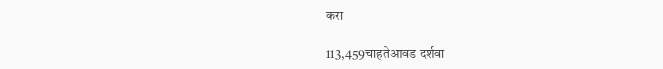करा

113,459चाहतेआवड दर्शवा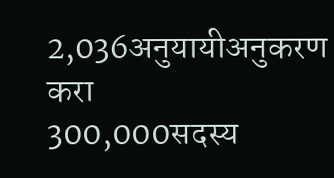2,036अनुयायीअनुकरण करा
300,000सदस्य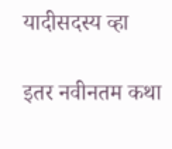यादीसदस्य व्हा

इतर नवीनतम कथा